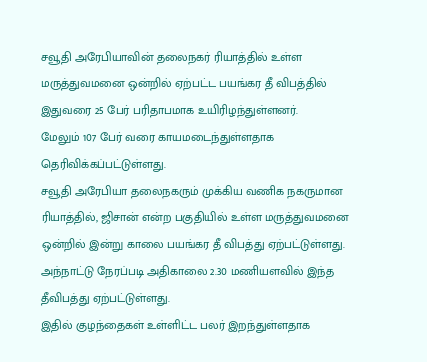சவூதி அரேபியாவின் தலைநகர் ரியாத்தில் உள்ள மருத்துவமனை ஒன்றில் ஏற்பட்ட பயங்கர தீ விபத்தில் இதுவரை 25 பேர் பரிதாபமாக உயிரிழந்துள்ளனர்.
மேலும் 107 பேர் வரை காயமடைந்துள்ளதாக தெரிவிக்கப்பட்டுள்ளது.
சவூதி அரேபியா தலைநகரும் முக்கிய வணிக நகருமான ரியாத்தில், ஜிசான் என்ற பகுதியில் உள்ள மருத்துவமனை ஒன்றில் இன்று காலை பயங்கர தீ விபத்து ஏற்பட்டுள்ளது.
அந்நாட்டு நேரப்படி அதிகாலை 2.30 மணியளவில் இந்த தீவிபத்து ஏற்பட்டுள்ளது.
இதில் குழந்தைகள் உள்ளிட்ட பலர் இறந்துள்ளதாக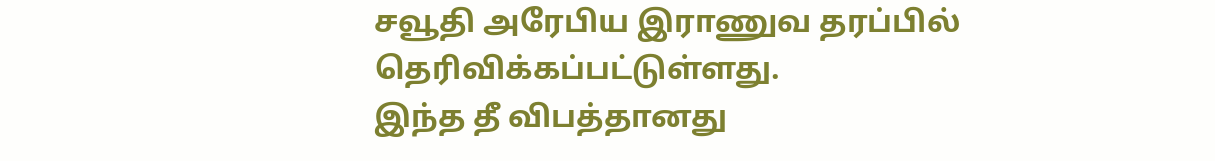சவூதி அரேபிய இராணுவ தரப்பில் தெரிவிக்கப்பட்டுள்ளது.
இந்த தீ விபத்தானது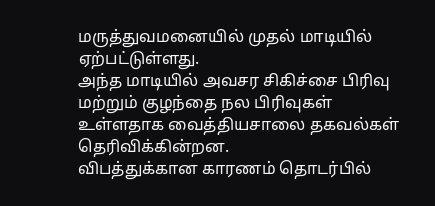மருத்துவமனையில் முதல் மாடியில் ஏற்பட்டுள்ளது.
அந்த மாடியில் அவசர சிகிச்சை பிரிவு மற்றும் குழந்தை நல பிரிவுகள் உள்ளதாக வைத்தியசாலை தகவல்கள் தெரிவிக்கின்றன.
விபத்துக்கான காரணம் தொடர்பில்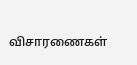விசாரணைகள்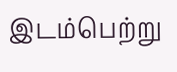இடம்பெற்று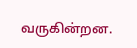வருகின்றன.